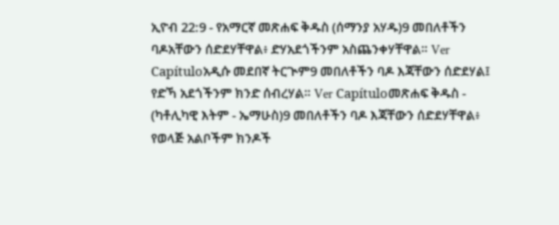ኢዮብ 22:9 - የአማርኛ መጽሐፍ ቅዱስ (ሰማንያ አሃዱ)9 መበለቶችን ባዶአቸውን ሰድደሃቸዋል፥ ድሃአደጎችንም አስጨንቀሃቸዋል። Ver Capítuloአዲሱ መደበኛ ትርጒም9 መበለቶችን ባዶ እጃቸውን ሰድደሃል፤ የድኻ አደጎችንም ክንድ ሰብረሃል። Ver Capítuloመጽሐፍ ቅዱስ - (ካቶሊካዊ እትም - ኤማሁስ)9 መበለቶችን ባዶ እጃቸውን ሰድደሃቸዋል፥ የወላጅ አልቦችም ክንዶች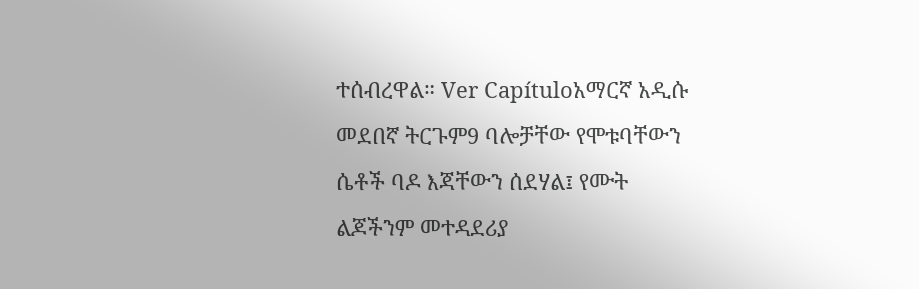ተሰብረዋል። Ver Capítuloአማርኛ አዲሱ መደበኛ ትርጉም9 ባሎቻቸው የሞቱባቸውን ሴቶች ባዶ እጃቸውን ሰደሃል፤ የሙት ልጆችንም መተዳደሪያ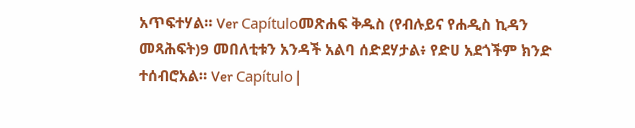አጥፍተሃል። Ver Capítuloመጽሐፍ ቅዱስ (የብሉይና የሐዲስ ኪዳን መጻሕፍት)9 መበለቲቱን አንዳች አልባ ሰድደሃታል፥ የድሀ አደጎችም ክንድ ተሰብሮአል። Ver Capítulo |